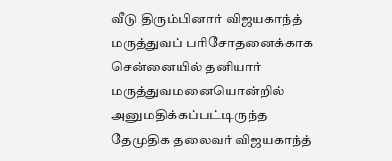வீடு திரும்பினார் விஜயகாந்த்
மருத்துவப் பரிசோதனைக்காக சென்னையில் தனியார் மருத்துவமனையொன்றில் அனுமதிக்கப்பட்டிருந்த தேமுதிக தலைவர் விஜயகாந்த்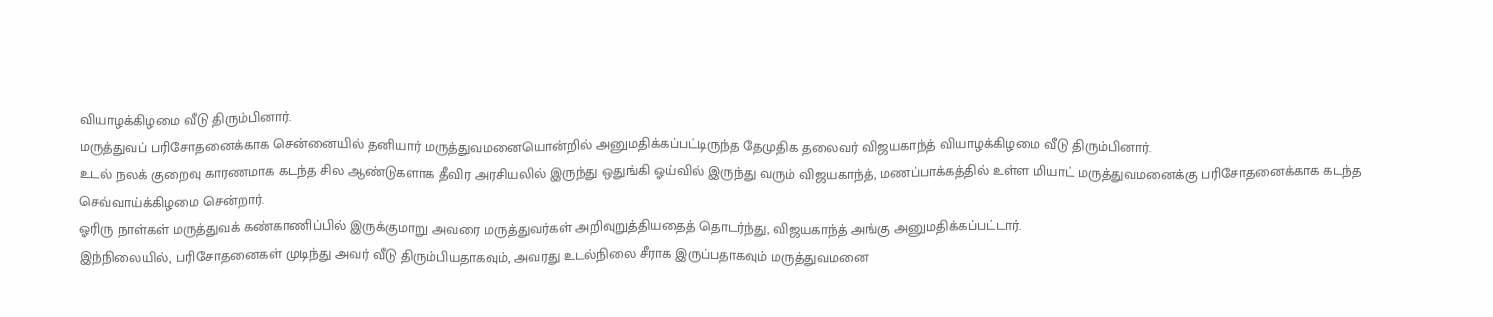வியாழக்கிழமை வீடு திரும்பினார்.
மருத்துவப் பரிசோதனைக்காக சென்னையில் தனியார் மருத்துவமனையொன்றில் அனுமதிக்கப்பட்டிருந்த தேமுதிக தலைவர் விஜயகாந்த் வியாழக்கிழமை வீடு திரும்பினார்.
உடல் நலக் குறைவு காரணமாக கடந்த சில ஆண்டுகளாக தீவிர அரசியலில் இருந்து ஒதுங்கி ஓய்வில் இருந்து வரும் விஜயகாந்த், மணப்பாக்கத்தில் உள்ள மியாட் மருத்துவமனைக்கு பரிசோதனைக்காக கடந்த செவ்வாய்க்கிழமை சென்றார்.
ஓரிரு நாள்கள் மருத்துவக் கண்காணிப்பில் இருக்குமாறு அவரை மருத்துவர்கள் அறிவுறுத்தியதைத் தொடர்ந்து, விஜயகாந்த் அங்கு அனுமதிக்கப்பட்டார்.
இந்நிலையில், பரிசோதனைகள் முடிந்து அவர் வீடு திரும்பியதாகவும், அவரது உடல்நிலை சீராக இருப்பதாகவும் மருத்துவமனை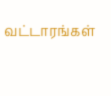வட்டாரங்கள்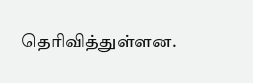தெரிவித்துள்ளன.